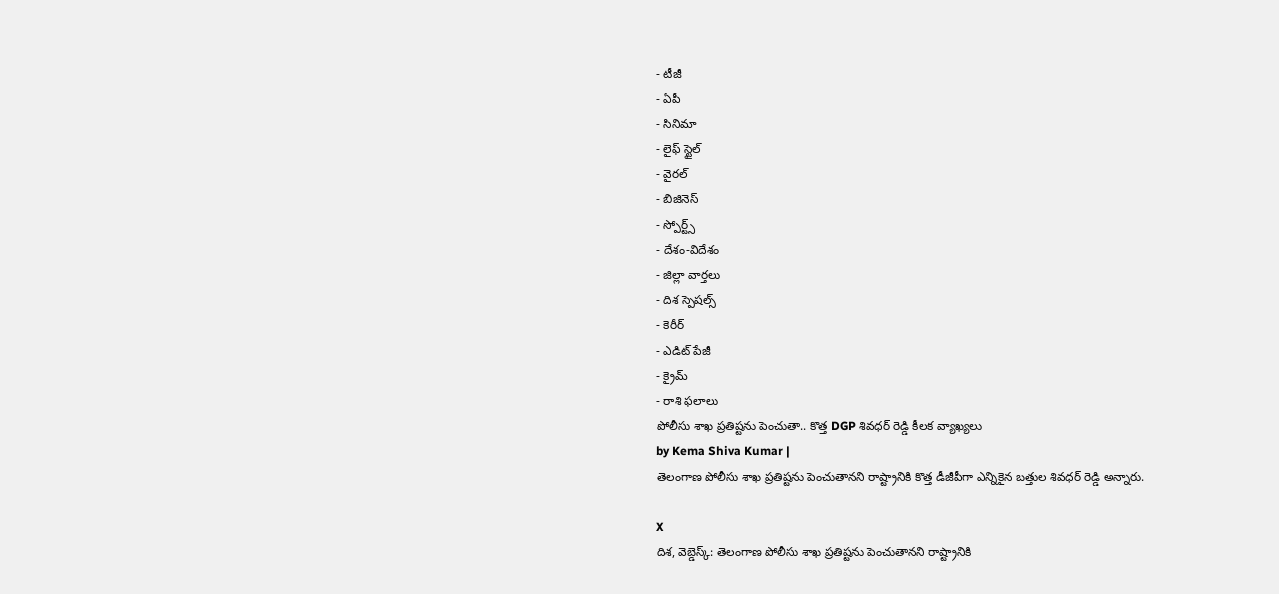- టీజీ
- ఏపీ
- సినిమా
- లైఫ్ స్టైల్
- వైరల్
- బిజినెస్
- స్పోర్ట్స్
- దేశం-విదేశం
- జిల్లా వార్తలు
- దిశ స్పెషల్స్
- కెరీర్
- ఎడిట్ పేజీ
- క్రైమ్
- రాశి ఫలాలు
పోలీసు శాఖ ప్రతిష్టను పెంచుతా.. కొత్త DGP శివధర్ రెడ్డి కీలక వ్యాఖ్యలు
by Kema Shiva Kumar |
తెలంగాణ పోలీసు శాఖ ప్రతిష్టను పెంచుతానని రాష్ట్రానికి కొత్త డీజీపీగా ఎన్నికైన బత్తుల శివధర్ రెడ్డి అన్నారు.

X
దిశ, వెబ్డెస్క్: తెలంగాణ పోలీసు శాఖ ప్రతిష్టను పెంచుతానని రాష్ట్రానికి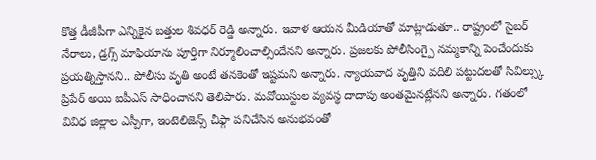కొత్త డీజీపీగా ఎన్నికైన బత్తుల శివధర్ రెడ్డి అన్నారు. ఇవాళ ఆయన మీడియాతో మాట్లాడుతూ.. రాష్ట్రంలో సైబర్ నేరాలు, డ్రగ్స్ మాఫియాను పూర్తిగా నిర్మూలించాల్సిందేనని అన్నారు. ప్రజలకు పోలీసింగ్పై నమ్మకాన్ని పెంచేందుకు ప్రయత్నిస్తానని.. పోలీసు వృతి అంటే తనకెంతో ఇష్టమని అన్నారు. న్యాయవాద వృత్తిని వదిలి పట్టుదలతో సివిల్స్కు ప్రిపేర్ అయి ఐపీఎస్ సాధించానని తెలిపారు. మవోయిస్టుల వ్యవస్థ దాదాపు అంతమైనట్లేనని అన్నారు. గతంలో వివిధ జిల్లాల ఎస్పీగా, ఇంటెలిజెన్స్ చీఫ్గా పనిచేసిన అనుభవంతో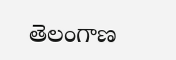తెలంగాణ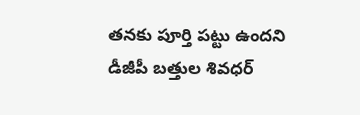తనకు పూర్తి పట్టు ఉందని డీజీపీ బత్తుల శివధర్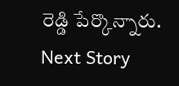రెడ్డి పేర్కొన్నారు.
Next Story